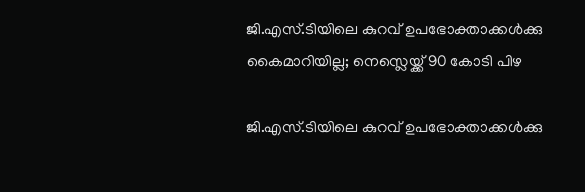ജി.എസ്.ടിയിലെ കുറവ് ഉപഭോക്താക്കള്‍ക്കു കൈമാറിയില്ല; നെസ്ലെയ്ക്ക് 90 കോടി പിഴ

ജി.എസ്.ടിയിലെ കുറവ് ഉപഭോക്താക്കള്‍ക്കു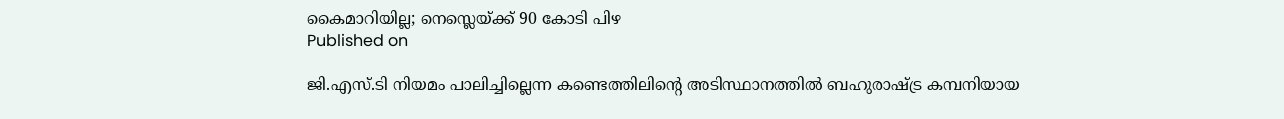കൈമാറിയില്ല; നെസ്ലെയ്ക്ക് 90 കോടി പിഴ
Published on

ജി.എസ്.ടി നിയമം പാലിച്ചില്ലെന്ന കണ്ടെത്തിലിന്റെ അടിസ്ഥാനത്തില്‍ ബഹുരാഷ്ട്ര കമ്പനിയായ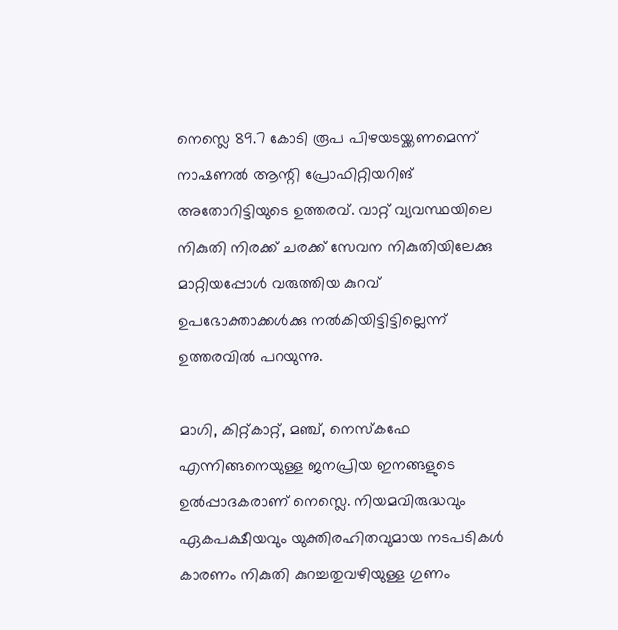നെസ്ലെ 89.7 കോടി രൂപ പിഴയടയ്ക്കണമെന്ന് നാഷണല്‍ ആന്റി പ്രോഫിറ്റിയറിങ് അതോറിട്ടിയുടെ ഉത്തരവ്. വാറ്റ് വ്യവസ്ഥയിലെ നികുതി നിരക്ക് ചരക്ക് സേവന നികുതിയിലേക്കു മാറ്റിയപ്പോള്‍ വരുത്തിയ കുറവ് ഉപഭോക്താക്കള്‍ക്കു നല്‍കിയിട്ടിട്ടില്ലെന്ന് ഉത്തരവില്‍ പറയുന്നു.

മാഗി, കിറ്റ്കാറ്റ്, മഞ്ച്, നെസ്‌കഫേ എന്നിങ്ങനെയുള്ള ജനപ്രിയ ഇനങ്ങളുടെ ഉല്‍പ്പാദകരാണ് നെസ്ലെ. നിയമവിരുദ്ധവും ഏകപക്ഷീയവും യുക്തിരഹിതവുമായ നടപടികള്‍ കാരണം നികുതി കുറച്ചതുവഴിയുള്ള ഗുണം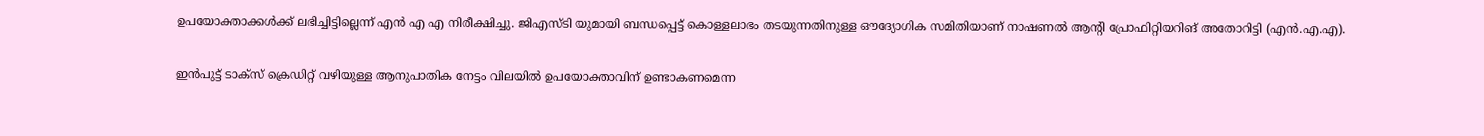ഉപയോക്താക്കള്‍ക്ക് ലഭിച്ചിട്ടില്ലെന്ന് എന്‍ എ എ നിരീക്ഷിച്ചു. ജിഎസ്ടി യുമായി ബന്ധപ്പെട്ട് കൊള്ളലാഭം തടയുന്നതിനുള്ള ഔദ്യോഗിക സമിതിയാണ് നാഷണല്‍ ആന്റി പ്രോഫിറ്റിയറിങ് അതോറിട്ടി (എന്‍.എ.എ).

ഇന്‍പുട്ട് ടാക്സ് ക്രെഡിറ്റ് വഴിയുള്ള ആനുപാതിക നേട്ടം വിലയില്‍ ഉപയോക്താവിന് ഉണ്ടാകണമെന്ന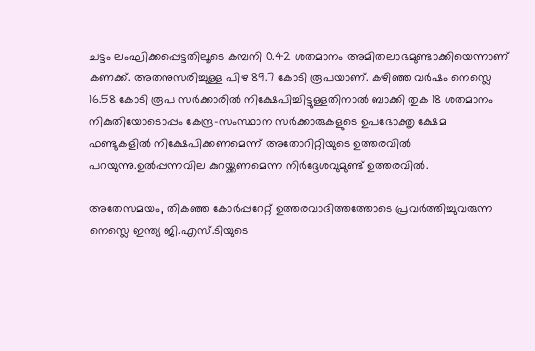ചട്ടം ലംഘിക്കപ്പെട്ടതിലൂടെ കമ്പനി 0.42 ശതമാനം അമിതലാഭമുണ്ടാക്കിയെന്നാണ് കണക്ക്. അതനുസരിച്ചുള്ള പിഴ 89.7 കോടി രൂപയാണ്. കഴിഞ്ഞ വര്‍ഷം നെസ്ലെ 16.58 കോടി രൂപ സര്‍ക്കാരില്‍ നിക്ഷേപിച്ചിട്ടുള്ളതിനാല്‍ ബാക്കി തുക 18 ശതമാനം നികുതിയോടൊപ്പം കേന്ദ്ര-സംസ്ഥാന സര്‍ക്കാരുകളുടെ ഉപഭോക്തൃ ക്ഷേമ ഫണ്ടുകളില്‍ നിക്ഷേപിക്കണമെന്ന് അതോറിറ്റിയുടെ ഉത്തരവില്‍ പറയുന്നു.ഉല്‍പ്പന്നവില കുറയ്ക്കണമെന്ന നിര്‍ദ്ദേശവുമുണ്ട് ഉത്തരവില്‍.

അതേസമയം, തികഞ്ഞ കോര്‍പ്പറേറ്റ് ഉത്തരവാദിത്തത്തോടെ പ്രവര്‍ത്തിച്ചുവരുന്ന നെസ്ലെ ഇന്ത്യ ജി.എസ്.ടിയുടെ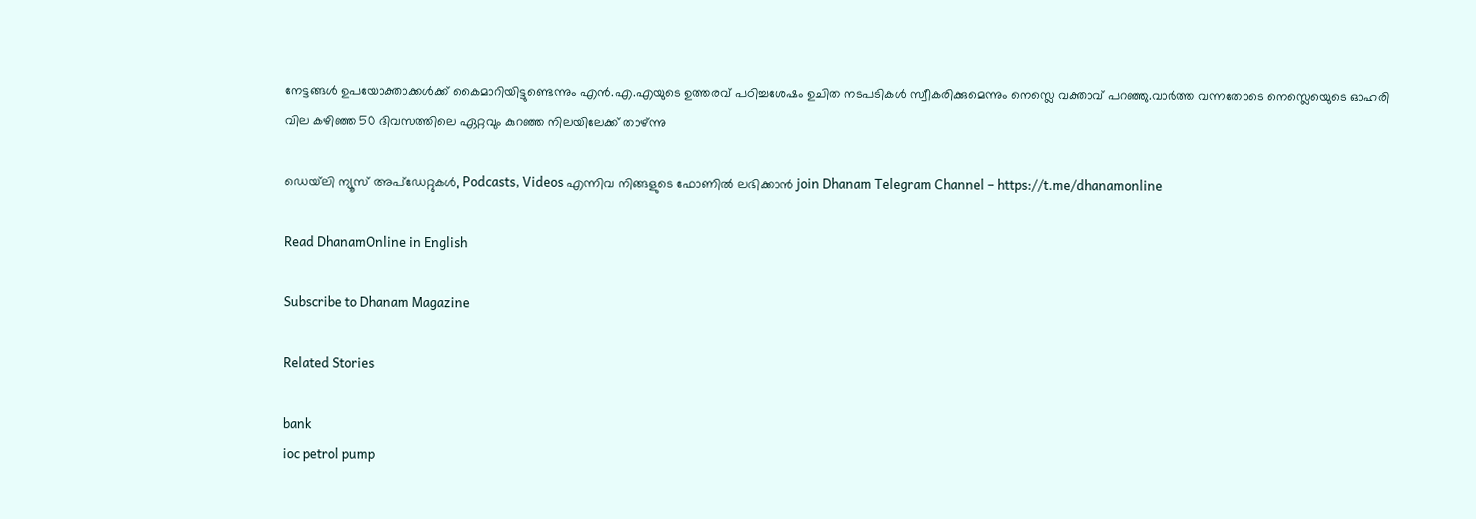നേട്ടങ്ങള്‍ ഉപയോക്താക്കള്‍ക്ക് കൈമാറിയിട്ടുണ്ടെന്നും എന്‍.എ.എയുടെ ഉത്തരവ് പഠിച്ചശേഷം ഉചിത നടപടികള്‍ സ്വീകരിക്കുമെന്നും നെസ്ലെ വക്താവ് പറഞ്ഞു.വാര്‍ത്ത വന്നതോടെ നെസ്ലെയെുടെ ഓഹരി വില കഴിഞ്ഞ 50 ദിവസത്തിലെ ഏറ്റവും കുറഞ്ഞ നിലയിലേക്ക് താഴ്ന്നു

ഡെയ്‌ലി ന്യൂസ് അപ്‌ഡേറ്റുകള്‍, Podcasts, Videos എന്നിവ നിങ്ങളുടെ ഫോണിൽ ലഭിക്കാൻ join Dhanam Telegram Channel – https://t.me/dhanamonline

Read DhanamOnline in English

Subscribe to Dhanam Magazine

Related Stories

bank
ioc petrol pump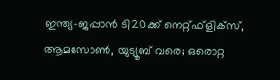ഇന്ത്യ-ജപ്പാന്‍ ടി20ക്ക് നെറ്റ്ഫ്‌ളിക്‌സ്, ആമസോണ്‍, യുട്യൂബ് വരെ; ഒരൊറ്റ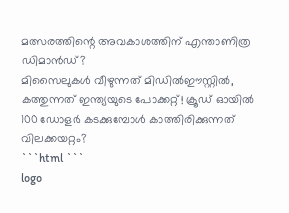മത്സരത്തിന്റെ അവകാശത്തിന് എന്താണിത്ര ഡിമാന്‍ഡ്?
മിസൈലുകള്‍ വീഴുന്നത് മിഡില്‍ഈസ്റ്റില്‍, കത്തുന്നത് ഇന്ത്യയുടെ പോക്കറ്റ്! ക്രൂഡ് ഓയില്‍ 100 ഡോളര്‍ കടക്കുമ്പോള്‍ കാത്തിരിക്കുന്നത് വിലക്കയറ്റം?
```html ```
logo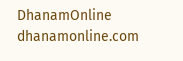DhanamOnline
dhanamonline.com